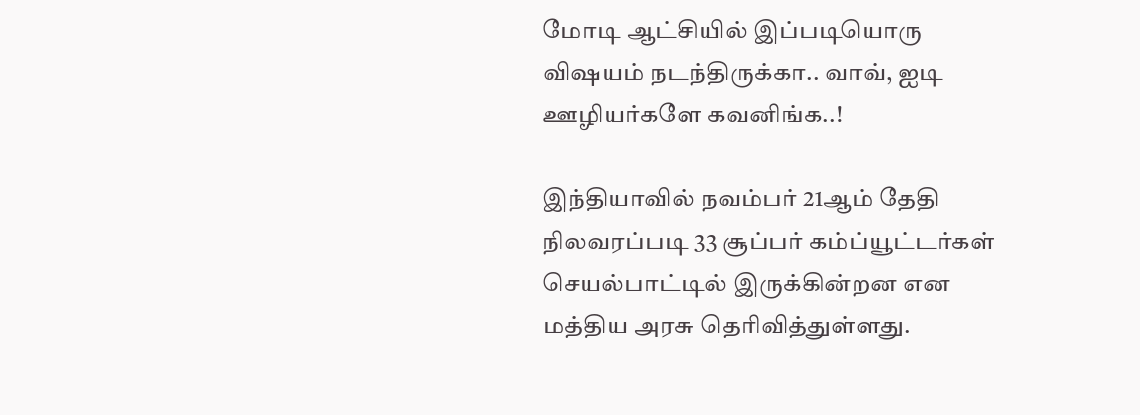மோடி ஆட்சியில் இப்படியொரு விஷயம் நடந்திருக்கா.. வாவ், ஐடி ஊழியர்களே கவனிங்க..!

இந்தியாவில் நவம்பர் 21ஆம் தேதி நிலவரப்படி 33 சூப்பர் கம்ப்யூட்டர்கள் செயல்பாட்டில் இருக்கின்றன என மத்திய அரசு தெரிவித்துள்ளது.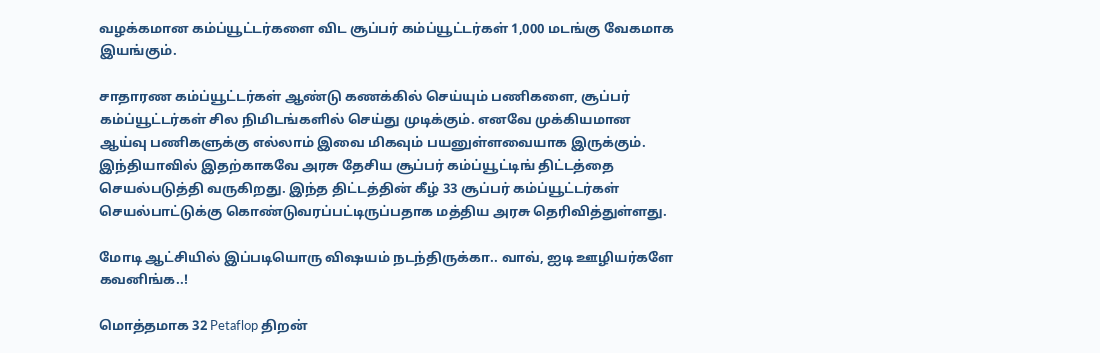வழக்கமான கம்ப்யூட்டர்களை விட சூப்பர் கம்ப்யூட்டர்கள் 1,000 மடங்கு வேகமாக இயங்கும்.

சாதாரண கம்ப்யூட்டர்கள் ஆண்டு கணக்கில் செய்யும் பணிகளை, சூப்பர் கம்ப்யூட்டர்கள் சில நிமிடங்களில் செய்து முடிக்கும். எனவே முக்கியமான ஆய்வு பணிகளுக்கு எல்லாம் இவை மிகவும் பயனுள்ளவையாக இருக்கும். இந்தியாவில் இதற்காகவே அரசு தேசிய சூப்பர் கம்ப்யூட்டிங் திட்டத்தை செயல்படுத்தி வருகிறது. இந்த திட்டத்தின் கீழ் 33 சூப்பர் கம்ப்யூட்டர்கள் செயல்பாட்டுக்கு கொண்டுவரப்பட்டிருப்பதாக மத்திய அரசு தெரிவித்துள்ளது.

மோடி ஆட்சியில் இப்படியொரு விஷயம் நடந்திருக்கா.. வாவ், ஐடி ஊழியர்களே கவனிங்க..!

மொத்தமாக 32 Petaflop திறன்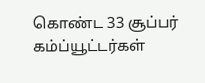கொண்ட 33 சூப்பர் கம்ப்யூட்டர்கள்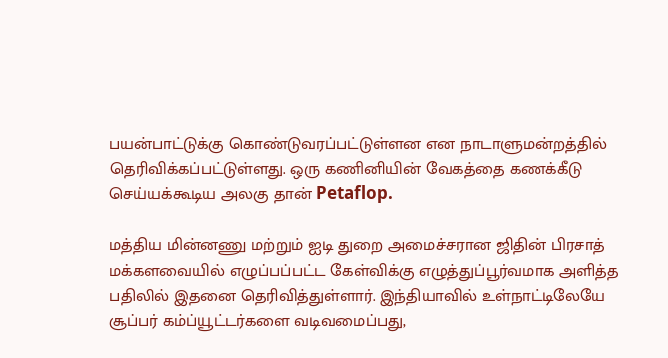பயன்பாட்டுக்கு கொண்டுவரப்பட்டுள்ளன என நாடாளுமன்றத்தில் தெரிவிக்கப்பட்டுள்ளது. ஒரு கணினியின் வேகத்தை கணக்கீடு செய்யக்கூடிய அலகு தான் Petaflop.

மத்திய மின்னணு மற்றும் ஐடி துறை அமைச்சரான ஜிதின் பிரசாத் மக்களவையில் எழுப்பப்பட்ட கேள்விக்கு எழுத்துப்பூர்வமாக அளித்த பதிலில் இதனை தெரிவித்துள்ளார். இந்தியாவில் உள்நாட்டிலேயே சூப்பர் கம்ப்யூட்டர்களை வடிவமைப்பது,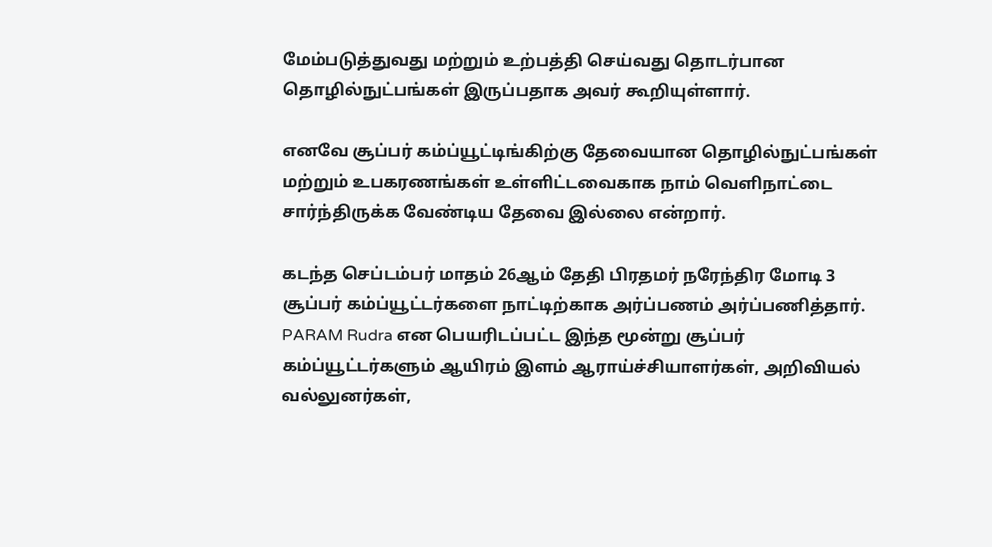மேம்படுத்துவது மற்றும் உற்பத்தி செய்வது தொடர்பான தொழில்நுட்பங்கள் இருப்பதாக அவர் கூறியுள்ளார்.

எனவே சூப்பர் கம்ப்யூட்டிங்கிற்கு தேவையான தொழில்நுட்பங்கள் மற்றும் உபகரணங்கள் உள்ளிட்டவைகாக நாம் வெளிநாட்டை சார்ந்திருக்க வேண்டிய தேவை இல்லை என்றார்.

கடந்த செப்டம்பர் மாதம் 26ஆம் தேதி பிரதமர் நரேந்திர மோடி 3 சூப்பர் கம்ப்யூட்டர்களை நாட்டிற்காக அர்ப்பணம் அர்ப்பணித்தார். PARAM Rudra என பெயரிடப்பட்ட இந்த மூன்று சூப்பர் கம்ப்யூட்டர்களும் ஆயிரம் இளம் ஆராய்ச்சியாளர்கள், அறிவியல் வல்லுனர்கள்,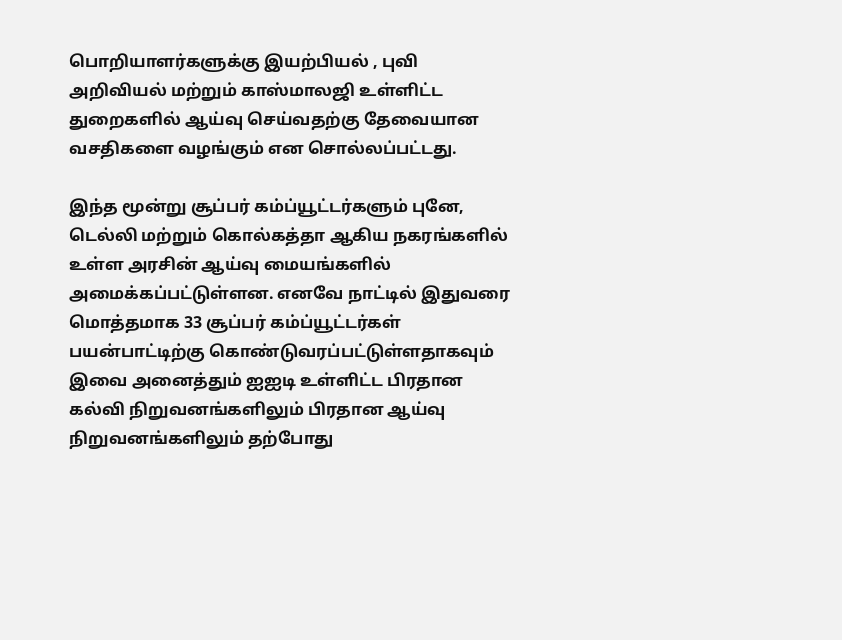பொறியாளர்களுக்கு இயற்பியல் , புவி அறிவியல் மற்றும் காஸ்மாலஜி உள்ளிட்ட துறைகளில் ஆய்வு செய்வதற்கு தேவையான வசதிகளை வழங்கும் என சொல்லப்பட்டது.

இந்த மூன்று சூப்பர் கம்ப்யூட்டர்களும் புனே, டெல்லி மற்றும் கொல்கத்தா ஆகிய நகரங்களில் உள்ள அரசின் ஆய்வு மையங்களில் அமைக்கப்பட்டுள்ளன. எனவே நாட்டில் இதுவரை மொத்தமாக 33 சூப்பர் கம்ப்யூட்டர்கள் பயன்பாட்டிற்கு கொண்டுவரப்பட்டுள்ளதாகவும் இவை அனைத்தும் ஐஐடி உள்ளிட்ட பிரதான கல்வி நிறுவனங்களிலும் பிரதான ஆய்வு நிறுவனங்களிலும் தற்போது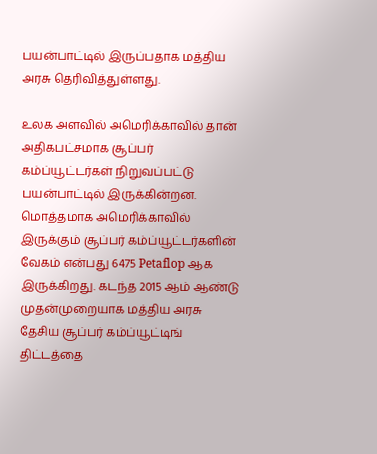பயன்பாட்டில் இருப்பதாக மத்திய அரசு தெரிவித்துள்ளது.

உலக அளவில் அமெரிக்காவில் தான் அதிகபட்சமாக சூப்பர் கம்ப்யூட்டர்கள் நிறுவப்பட்டு பயன்பாட்டில் இருக்கின்றன. மொத்தமாக அமெரிக்காவில் இருக்கும் சூப்பர் கம்ப்யூட்டர்களின் வேகம் என்பது 6475 Petaflop ஆக இருக்கிறது. கடந்த 2015 ஆம் ஆண்டு முதன்முறையாக மத்திய அரசு தேசிய சூப்பர் கம்ப்யூட்டிங் திட்டத்தை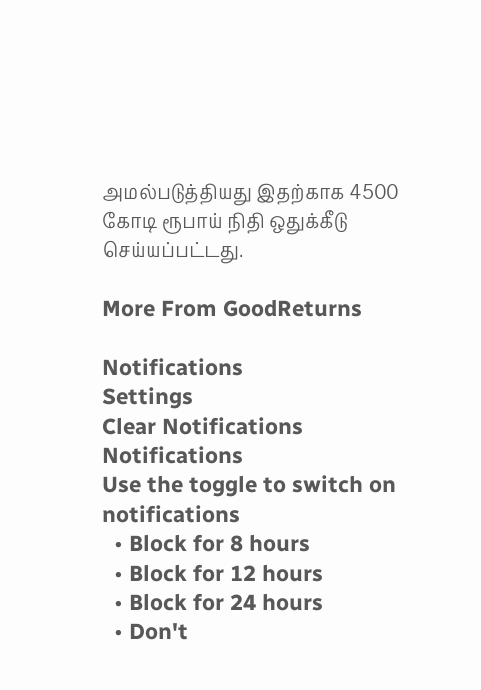அமல்படுத்தியது இதற்காக 4500 கோடி ரூபாய் நிதி ஒதுக்கீடு செய்யப்பட்டது.

More From GoodReturns

Notifications
Settings
Clear Notifications
Notifications
Use the toggle to switch on notifications
  • Block for 8 hours
  • Block for 12 hours
  • Block for 24 hours
  • Don't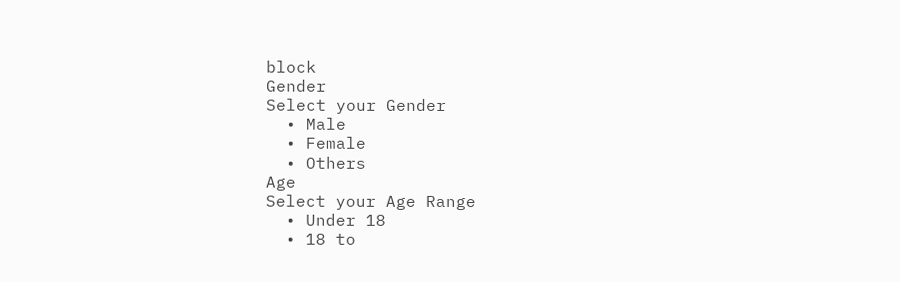block
Gender
Select your Gender
  • Male
  • Female
  • Others
Age
Select your Age Range
  • Under 18
  • 18 to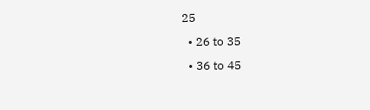25
  • 26 to 35
  • 36 to 45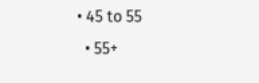• 45 to 55
  • 55+